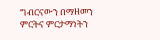ግብርናውን በማዘመን ምርትና ምርታማነትን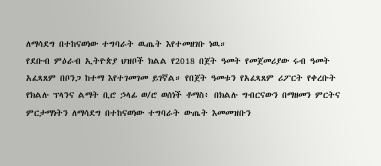ለማሳደግ በተከናወነው ተግባራት ዉጤት እየተመዘገቡ ነዉ።
የደቡብ ምዕራብ ኢትዮጵያ ህዝቦች ክልል የ2018 በጀት ዓመት የመጀመሪያው ሩብ ዓመት አፈጻጸም በቦንጋ ከተማ እየተገመገመ ይገኛል። የበጀት ዓመቱን የአፈጻጸም ሪፖርት የቀረቡት የክልሉ ፕላንና ልማት ቢሮ ኃላፊ ወ/ሮ ወሰነች ቶማስ፥ በክልሉ ግብርናውን በማዘመን ምርትና ምርታማነትን ለማሳደግ በተከናወነው ተግባራት ውጤት እመመዝቡን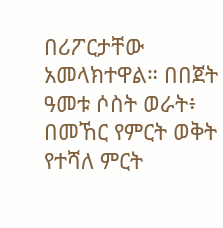በሪፖርታቸው አመላክተዋል። በበጀት ዓመቱ ሶስት ወራት፥ በመኸር የምርት ወቅት የተሻለ ምርት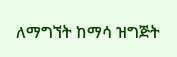ለማግኘት ከማሳ ዝግጅት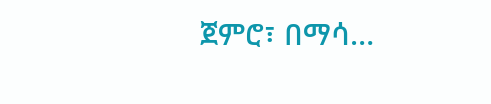ጀምሮ፣ በማሳ…